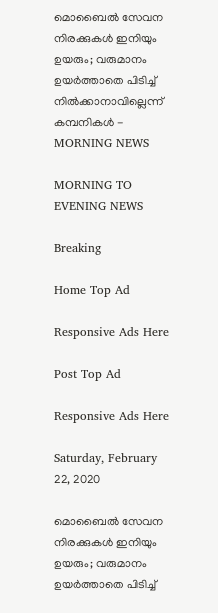മൊബൈല്‍ സേവന നിരക്കുകള്‍ ഇനിയും ഉയരും; വരുമാനം ഉയര്‍ത്താതെ പിടിച്ച് നില്‍ക്കാനാവില്ലെന്ന് കമ്പനികള്‍ - MORNING NEWS

MORNING TO EVENING NEWS

Breaking

Home Top Ad

Responsive Ads Here

Post Top Ad

Responsive Ads Here

Saturday, February 22, 2020

മൊബൈല്‍ സേവന നിരക്കുകള്‍ ഇനിയും ഉയരും; വരുമാനം ഉയര്‍ത്താതെ പിടിച്ച്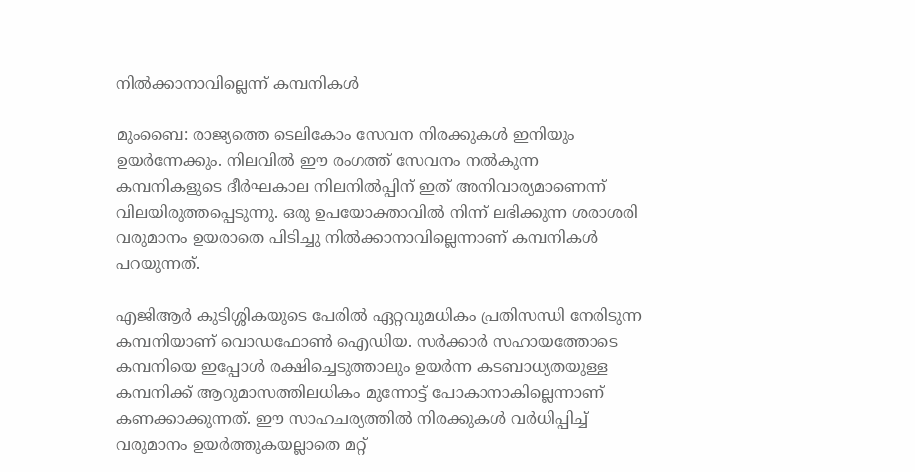നില്‍ക്കാനാവില്ലെന്ന് കമ്പനികള്‍

മുംബൈ: രാജ്യത്തെ ടെലികോം സേവന നിരക്കുകള്‍ ഇനിയും ഉയര്‍ന്നേക്കും. നിലവില്‍ ഈ രംഗത്ത് സേവനം നല്‍കുന്ന കമ്പനികളുടെ ദീര്‍ഘകാല നിലനില്‍പ്പിന് ഇത് അനിവാര്യമാണെന്ന് വിലയിരുത്തപ്പെടുന്നു. ഒരു ഉപയോക്താവില്‍ നിന്ന് ലഭിക്കുന്ന ശരാശരി വരുമാനം ഉയരാതെ പിടിച്ചു നില്‍ക്കാനാവില്ലെന്നാണ് കമ്പനികള്‍ പറയുന്നത്.

എജിആര്‍ കുടിശ്ശികയുടെ പേരില്‍ ഏറ്റവുമധികം പ്രതിസന്ധി നേരിടുന്ന കമ്പനിയാണ് വൊഡഫോണ്‍ ഐഡിയ. സര്‍ക്കാര്‍ സഹായത്തോടെ കമ്പനിയെ ഇപ്പോള്‍ രക്ഷിച്ചെടുത്താലും ഉയര്‍ന്ന കടബാധ്യതയുള്ള കമ്പനിക്ക് ആറുമാസത്തിലധികം മുന്നോട്ട് പോകാനാകില്ലെന്നാണ് കണക്കാക്കുന്നത്. ഈ സാഹചര്യത്തില്‍ നിരക്കുകള്‍ വര്‍ധിപ്പിച്ച് വരുമാനം ഉയര്‍ത്തുകയല്ലാതെ മറ്റ്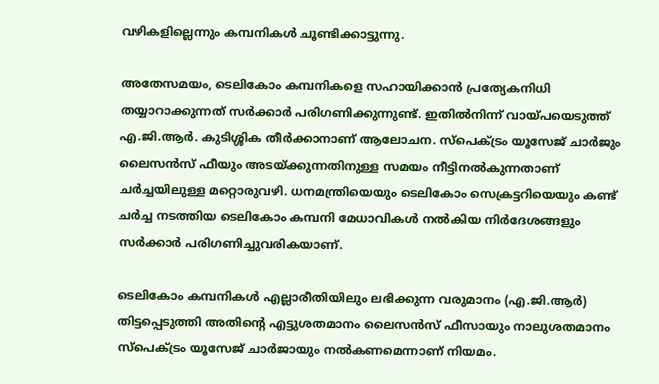വഴികളില്ലെന്നും കമ്പനികള്‍ ചൂണ്ടിക്കാട്ടുന്നു.

അതേസമയം, ടെലികോം കമ്പനികളെ സഹായിക്കാന്‍ പ്രത്യേകനിധി തയ്യാറാക്കുന്നത് സര്‍ക്കാര്‍ പരിഗണിക്കുന്നുണ്ട്. ഇതില്‍നിന്ന് വായ്പയെടുത്ത് എ.ജി.ആര്‍. കുടിശ്ശിക തീര്‍ക്കാനാണ് ആലോചന. സ്പെക്ട്രം യൂസേജ് ചാര്‍ജും ലൈസന്‍സ് ഫീയും അടയ്ക്കുന്നതിനുള്ള സമയം നീട്ടിനല്‍കുന്നതാണ് ചര്‍ച്ചയിലുള്ള മറ്റൊരുവഴി. ധനമന്ത്രിയെയും ടെലികോം സെക്രട്ടറിയെയും കണ്ട് ചര്‍ച്ച നടത്തിയ ടെലികോം കമ്പനി മേധാവികള്‍ നല്‍കിയ നിര്‍ദേശങ്ങളും സര്‍ക്കാര്‍ പരിഗണിച്ചുവരികയാണ്.

ടെലികോം കമ്പനികള്‍ എല്ലാരീതിയിലും ലഭിക്കുന്ന വരുമാനം (എ.ജി.ആര്‍) തിട്ടപ്പെടുത്തി അതിന്റെ എട്ടുശതമാനം ലൈസന്‍സ് ഫീസായും നാലുശതമാനം സ്പെക്ട്രം യൂസേജ് ചാര്‍ജായും നല്‍കണമെന്നാണ് നിയമം.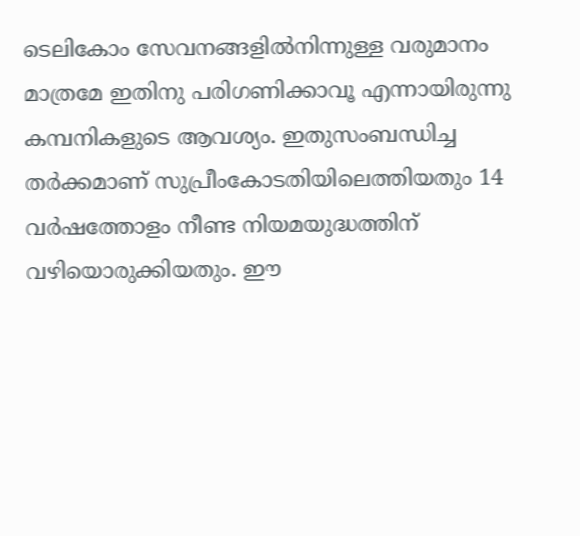ടെലികോം സേവനങ്ങളില്‍നിന്നുള്ള വരുമാനം മാത്രമേ ഇതിനു പരിഗണിക്കാവൂ എന്നായിരുന്നു കമ്പനികളുടെ ആവശ്യം. ഇതുസംബന്ധിച്ച തര്‍ക്കമാണ് സുപ്രീംകോടതിയിലെത്തിയതും 14 വര്‍ഷത്തോളം നീണ്ട നിയമയുദ്ധത്തിന് വഴിയൊരുക്കിയതും. ഈ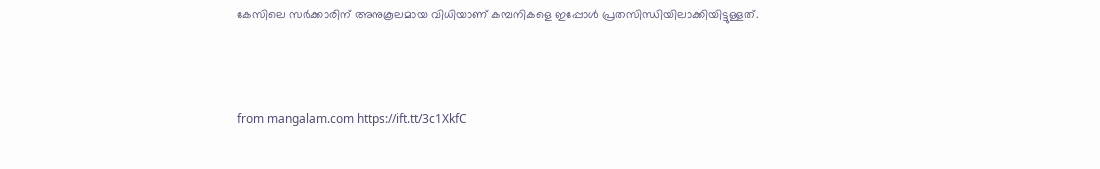കേസിലെ സര്‍ക്കാരിന് അനുകൂലമായ വിധിയാണ് കമ്പനികളെ ഇപ്പോള്‍ പ്രതസിന്ധിയിലാക്കിയിട്ടുള്ളത്.



from mangalam.com https://ift.tt/3c1XkfC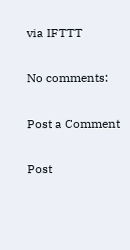via IFTTT

No comments:

Post a Comment

Post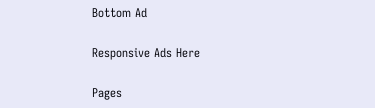Bottom Ad

Responsive Ads Here

Pages